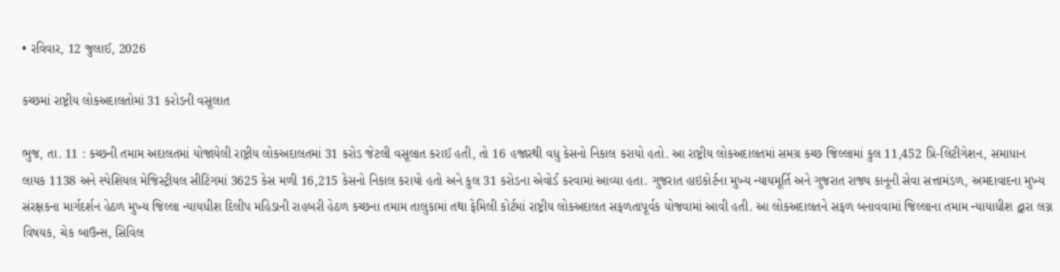• રવિવાર, 12 જુલાઈ, 2026

કચ્છમાં રાષ્ટ્રીય લોકઅદાલતોમાં 31 કરોડની વસૂલાત

ભુજ, તા. 11 : કચ્છની તમામ અદાલતમાં યોજાયેલી રાષ્ટ્રીય લોકઅદાલતમાં 31 કરોડ જેટલી વસૂલાત કરાઈ હતી, તો 16 હજારથી વધુ કેસનો નિકાલ કરાયો હતો. આ રાષ્ટ્રીય લોકઅદાલતમાં સમગ્ર કચ્છ જિલ્લામાં કુલ 11,452 પ્રિ-લિટીગેશન, સમાધાન લાયક 1138 અને સ્પેશિયલ મેજિસ્ટ્રીયલ સીટિંગમાં 3625 કેસ મળી 16,215 કેસનો નિકાલ કરાયો હતો અને કુલ 31 કરોડના એવોર્ડ કરવામાં આવ્યા હતા. ગુજરાત હાઇકોર્ટના મુખ્ય ન્યાયમૂર્તિ અને ગુજરાત રાજ્ય કાનૂની સેવા સત્તામંડળ, અમદાવાદના મુખ્ય સંરક્ષકના માર્ગદર્શન હેઠળ મુખ્ય જિલ્લા ન્યાયધીશ દિલીપ મહિડાની રાહબરી હેઠળ કચ્છના તમામ તાલુકામાં તથા ફેમિલી કોર્ટમાં રાષ્ટ્રીય લોકઅદાલત સફળતાપૂર્વક યોજવામાં આવી હતી. આ લોકઅદાલતને સફળ બનાવવામાં જિલ્લાના તમામ ન્યાયાધીશ દ્વારા લગ્ન વિષયક, ચેક બાઉન્સ, સિવિલ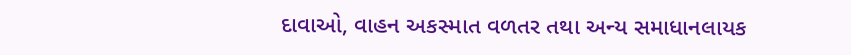દાવાઓ, વાહન અકસ્માત વળતર તથા અન્ય સમાધાનલાયક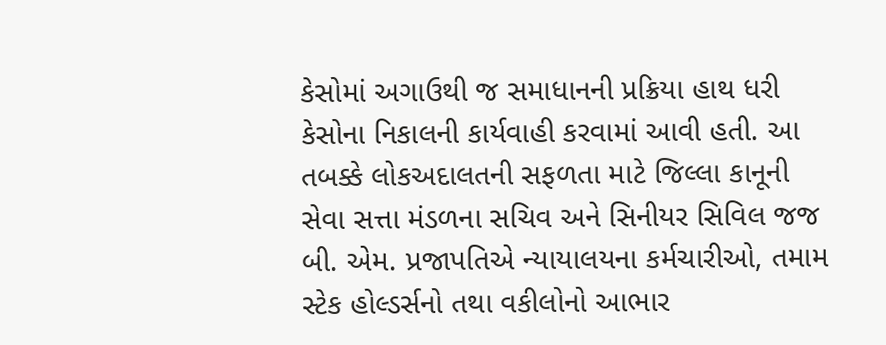કેસોમાં અગાઉથી જ સમાધાનની પ્રક્રિયા હાથ ધરી કેસોના નિકાલની કાર્યવાહી કરવામાં આવી હતી. આ તબક્કે લોકઅદાલતની સફળતા માટે જિલ્લા કાનૂની સેવા સત્તા મંડળના સચિવ અને સિનીયર સિવિલ જજ બી. એમ. પ્રજાપતિએ ન્યાયાલયના કર્મચારીઓ, તમામ સ્ટેક હોલ્ડર્સનો તથા વકીલોનો આભાર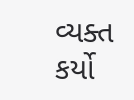વ્યક્ત કર્યો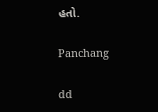હતો.

Panchang

dd